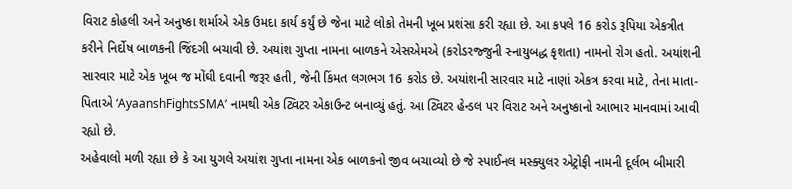વિરાટ કોહલી અને અનુષ્કા શર્માએ એક ઉમદા કાર્ય કર્યું છે જેના માટે લોકો તેમની ખૂબ પ્રશંસા કરી રહ્યા છે. આ કપલે 16 કરોડ રૂપિયા એકત્રીત કરીને નિર્દોષ બાળકની જિંદગી બચાવી છે. અયાંશ ગુપ્તા નામના બાળકને એસએમએ (કરોડરજ્જુની સ્નાયુબદ્ધ કૃશતા) નામનો રોગ હતો. અયાંશની સારવાર માટે એક ખૂબ જ મોંઘી દવાની જરૂર હતી, જેની કિંમત લગભગ 16 કરોડ છે. અયાંશની સારવાર માટે નાણાં એકત્ર કરવા માટે, તેના માતા-પિતાએ ‘AyaanshFightsSMA’ નામથી એક ટ્વિટર એકાઉન્ટ બનાવ્યું હતું. આ ટ્વિટર હેન્ડલ પર વિરાટ અને અનુષ્કાનો આભાર માનવામાં આવી રહ્યો છે.
અહેવાલો મળી રહ્યા છે કે આ યુગલે અયાંશ ગુપ્તા નામના એક બાળકનો જીવ બચાવ્યો છે જે સ્પાઈનલ મસ્ક્યુલર એટ્રોફી નામની દૂર્લભ બીમારી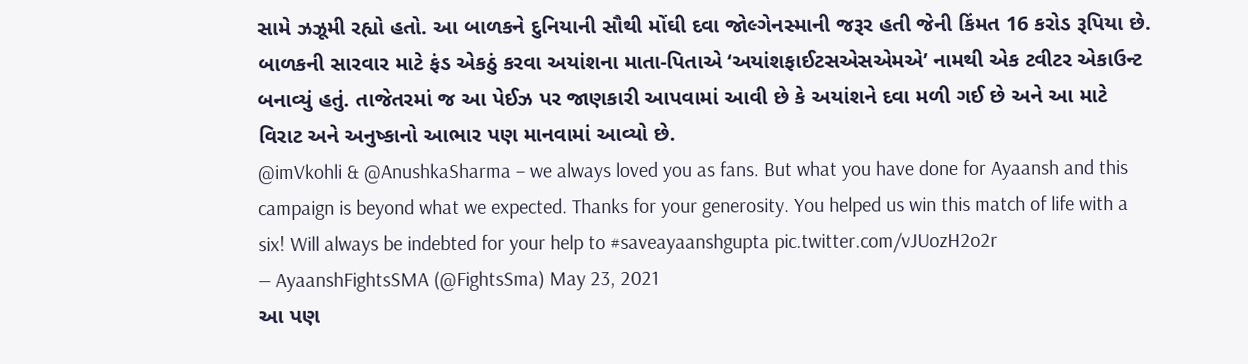સામે ઝઝૂમી રહ્યો હતો. આ બાળકને દુનિયાની સૌથી મોંઘી દવા જોલ્ગેનસ્માની જરૂર હતી જેની કિંમત 16 કરોડ રૂપિયા છે. બાળકની સારવાર માટે ફંડ એકઠું કરવા અયાંશના માતા-પિતાએ ‘અયાંશફાઈટસએસએમએ’ નામથી એક ટવીટર એકાઉન્ટ બનાવ્યું હતું. તાજેતરમાં જ આ પેઈઝ પર જાણકારી આપવામાં આવી છે કે અયાંશને દવા મળી ગઈ છે અને આ માટે વિરાટ અને અનુષ્કાનો આભાર પણ માનવામાં આવ્યો છે.
@imVkohli & @AnushkaSharma – we always loved you as fans. But what you have done for Ayaansh and this campaign is beyond what we expected. Thanks for your generosity. You helped us win this match of life with a six! Will always be indebted for your help to #saveayaanshgupta pic.twitter.com/vJUozH2o2r
— AyaanshFightsSMA (@FightsSma) May 23, 2021
આ પણ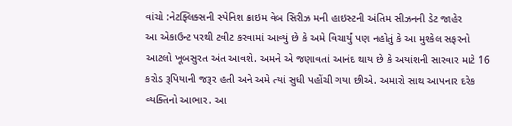વાંચો :નેટફ્લિક્સની સ્પેનિશ ક્રાઇમ વેબ સિરીઝ મની હાઇસ્ટની અંતિમ સીઝનની ડેટ જાહેર
આ એકાઉન્ટ પરથી ટવીટ કરવામાં આવ્યું છે કે અમે વિચાર્યું પણ નહોતું કે આ મુશ્કેલ સફરનો આટલો ખૂબસુરત અંત આવશે. અમને એ જણાવતાં આનંદ થાય છે કે અયાંશની સારવાર માટે 16 કરોડ રૂપિયાની જરૂર હતી અને અમે ત્યાં સુધી પહોંચી ગયા છીએ. અમારો સાથ આપનાર દરેક વ્યક્તિનો આભાર. આ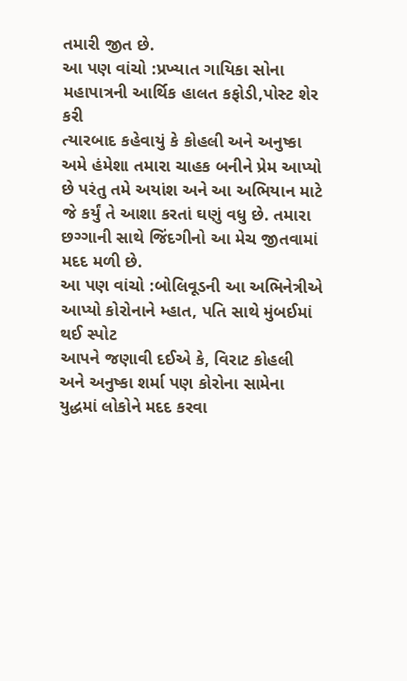તમારી જીત છે.
આ પણ વાંચો :પ્રખ્યાત ગાયિકા સોના મહાપાત્રની આર્થિક હાલત કફોડી,પોસ્ટ શેર કરી
ત્યારબાદ કહેવાયું કે કોહલી અને અનુષ્કા અમે હંમેશા તમારા ચાહક બનીને પ્રેમ આપ્યો છે પરંતુ તમે અયાંશ અને આ અભિયાન માટે જે કર્યું તે આશા કરતાં ઘણું વધુ છે. તમારા છગ્ગાની સાથે જિંદગીનો આ મેચ જીતવામાં મદદ મળી છે.
આ પણ વાંચો :બોલિવૂડની આ અભિનેત્રીએ આપ્યો કોરોનાને મ્હાત, પતિ સાથે મુંબઈમાં થઈ સ્પોટ
આપને જણાવી દઈએ કે, વિરાટ કોહલી અને અનુષ્કા શર્મા પણ કોરોના સામેના યુદ્ધમાં લોકોને મદદ કરવા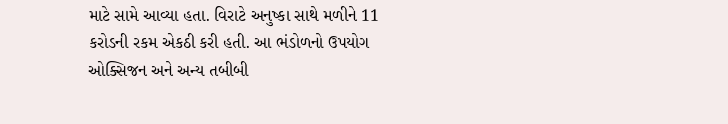માટે સામે આવ્યા હતા. વિરાટે અનુષ્કા સાથે મળીને 11 કરોડની રકમ એકઠી કરી હતી. આ ભંડોળનો ઉપયોગ ઓક્સિજન અને અન્ય તબીબી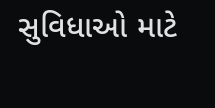સુવિધાઓ માટે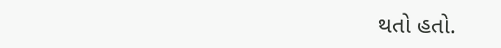થતો હતો.